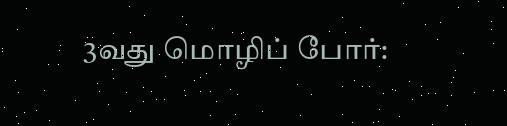3வது மொழிப் போர்: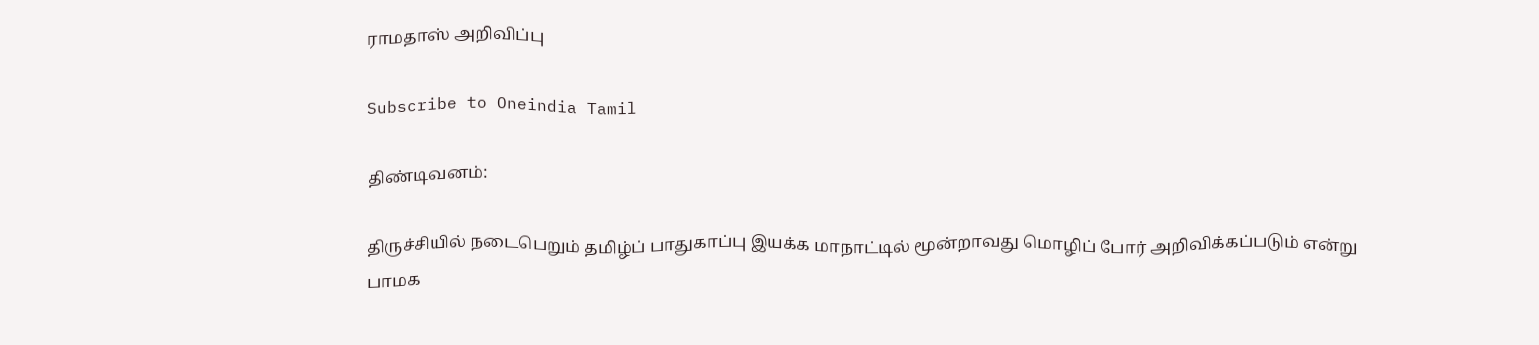ராமதாஸ் அறிவிப்பு

Subscribe to Oneindia Tamil

திண்டிவனம்:

திருச்சியில் நடைபெறும் தமிழ்ப் பாதுகாப்பு இயக்க மாநாட்டில் மூன்றாவது மொழிப் போர் அறிவிக்கப்படும் என்று பாமக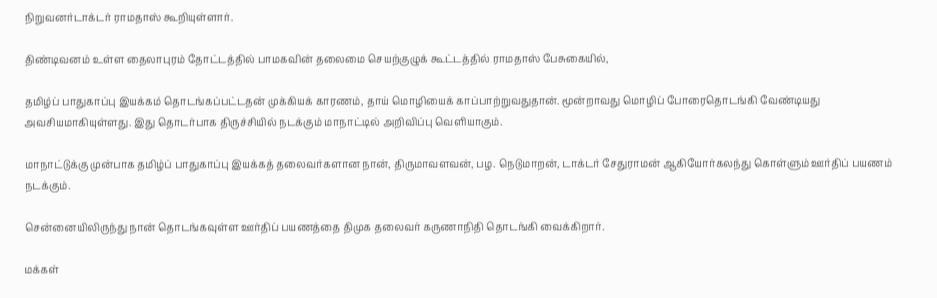நிறுவனர்டாக்டர் ராமதாஸ் கூறியுள்ளார்.

திண்டிவனம் உள்ள தைலாபுரம் தோட்டத்தில் பாமகவின் தலைமை செயற்குழுக் கூட்டத்தில் ராமதாஸ் பேசுகையில்,

தமிழ்ப் பாதுகாப்பு இயக்கம் தொடங்கப்பட்டதன் முக்கியக் காரணம், தாய் மொழியைக் காப்பாற்றுவதுதான். மூன்றாவது மொழிப் போரைதொடங்கி வேண்டியது அவசியமாகியுள்ளது. இது தொடர்பாக திருச்சியில் நடக்கும் மாநாட்டில் அறிவிப்பு வெளியாகும்.

மாநாட்டுக்கு முன்பாக தமிழ்ப் பாதுகாப்பு இயக்கத் தலைவர்களான நான், திருமாவளவன், பழ. நெடுமாறன், டாக்டர் சேதுராமன் ஆகியோர்கலந்து கொள்ளும் ஊர்திப் பயணம் நடக்கும்.

சென்னையிலிருந்து நான் தொடங்கவுள்ள ஊர்திப் பயணத்தை திமுக தலைவர் கருணாநிதி தொடங்கி வைக்கிறார்.

மக்கள்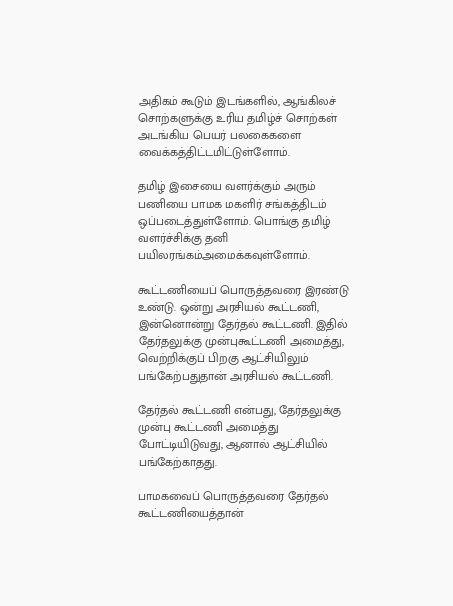அதிகம் கூடும் இடங்களில், ஆங்கிலச் சொற்களுக்கு உரிய தமிழ்ச் சொற்கள் அடங்கிய பெயர் பலகைகளை வைக்கத்திட்டமிட்டுள்ளோம்.

தமிழ் இசையை வளர்க்கும் அரும் பணியை பாமக மகளிர் சங்கத்திடம் ஒப்படைத்துள்ளோம். பொங்கு தமிழ் வளர்ச்சிக்கு தனி பயிலரங்கம்அமைக்கவுள்ளோம்.

கூட்டணியைப் பொருத்தவரை இரண்டு உண்டு. ஒன்று அரசியல் கூட்டணி, இன்னொன்று தேர்தல் கூட்டணி. இதில் தேர்தலுக்கு முன்புகூட்டணி அமைத்து, வெற்றிக்குப் பிறகு ஆட்சியிலும் பங்கேற்பதுதான் அரசியல் கூட்டணி.

தேர்தல் கூட்டணி என்பது, தேர்தலுக்கு முன்பு கூட்டணி அமைத்து போட்டியிடுவது, ஆனால் ஆட்சியில் பங்கேற்காதது.

பாமகவைப் பொருத்தவரை தேர்தல் கூட்டணியைத்தான்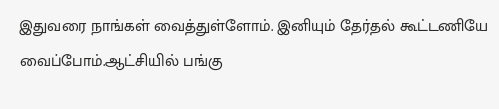இதுவரை நாங்கள் வைத்துள்ளோம். இனியும் தேர்தல் கூட்டணியே வைப்போம்.ஆட்சியில் பங்கு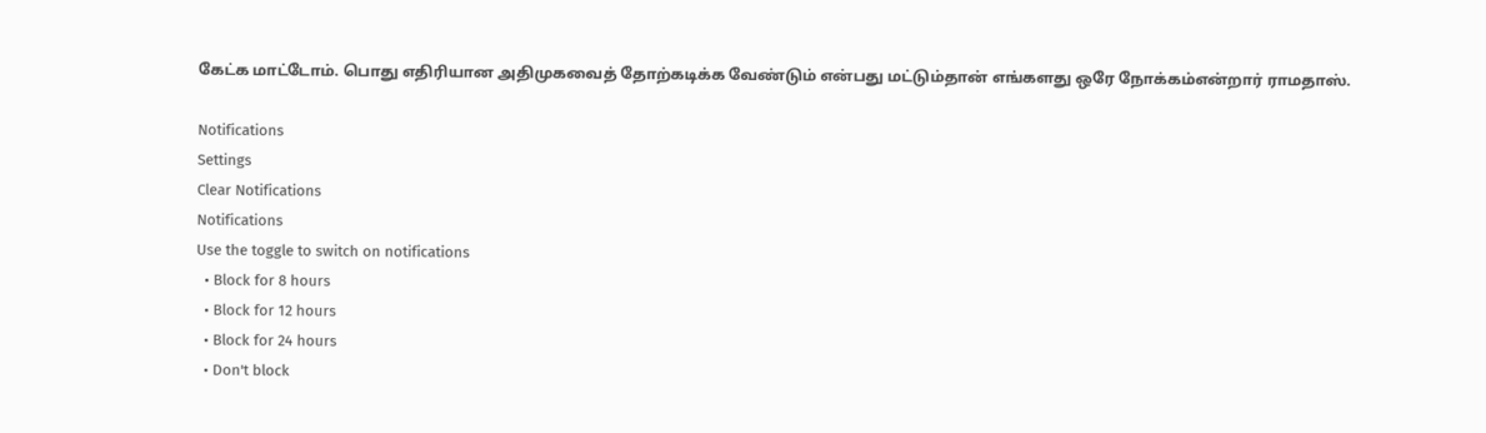கேட்க மாட்டோம். பொது எதிரியான அதிமுகவைத் தோற்கடிக்க வேண்டும் என்பது மட்டும்தான் எங்களது ஒரே நோக்கம்என்றார் ராமதாஸ்.

Notifications
Settings
Clear Notifications
Notifications
Use the toggle to switch on notifications
  • Block for 8 hours
  • Block for 12 hours
  • Block for 24 hours
  • Don't block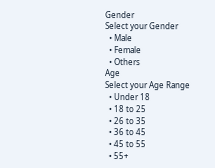Gender
Select your Gender
  • Male
  • Female
  • Others
Age
Select your Age Range
  • Under 18
  • 18 to 25
  • 26 to 35
  • 36 to 45
  • 45 to 55
  • 55+